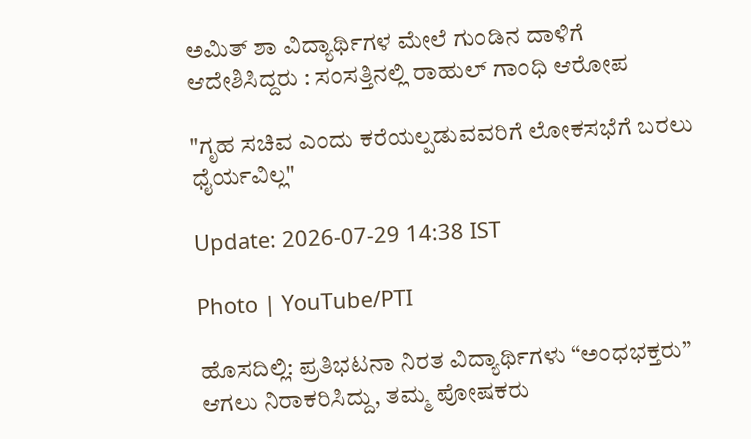ಅಮಿತ್‌ ಶಾ ವಿದ್ಯಾರ್ಥಿಗಳ ಮೇಲೆ ಗುಂಡಿನ ದಾಳಿಗೆ ಆದೇಶಿಸಿದ್ದರು : ಸಂಸತ್ತಿನಲ್ಲಿ ರಾಹುಲ್ ಗಾಂಧಿ ಆರೋಪ

"ಗೃಹ ಸಚಿವ ಎಂದು ಕರೆಯಲ್ಪಡುವವರಿಗೆ ಲೋಕಸಭೆಗೆ ಬರಲು ಧೈರ್ಯವಿಲ್ಲ"

Update: 2026-07-29 14:38 IST

Photo | YouTube/PTI

ಹೊಸದಿಲ್ಲಿ: ಪ್ರತಿಭಟನಾ ನಿರತ ವಿದ್ಯಾರ್ಥಿಗಳು “ಅಂಧಭಕ್ತರು” ಆಗಲು ನಿರಾಕರಿಸಿದ್ದು, ತಮ್ಮ ಪೋಷಕರು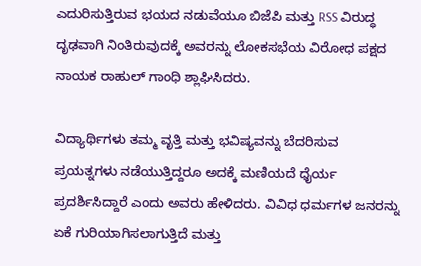ಎದುರಿಸುತ್ತಿರುವ ಭಯದ ನಡುವೆಯೂ ಬಿಜೆಪಿ ಮತ್ತು RSS ವಿರುದ್ಧ ದೃಢವಾಗಿ ನಿಂತಿರುವುದಕ್ಕೆ ಅವರನ್ನು ಲೋಕಸಭೆಯ ವಿರೋಧ ಪಕ್ಷದ ನಾಯಕ ರಾಹುಲ್ ಗಾಂಧಿ ಶ್ಲಾಘಿಸಿದರು.

ವಿದ್ಯಾರ್ಥಿಗಳು ತಮ್ಮ ವೃತ್ತಿ ಮತ್ತು ಭವಿಷ್ಯವನ್ನು ಬೆದರಿಸುವ ಪ್ರಯತ್ನಗಳು ನಡೆಯುತ್ತಿದ್ದರೂ ಅದಕ್ಕೆ ಮಣಿಯದೆ ಧೈರ್ಯ ಪ್ರದರ್ಶಿಸಿದ್ದಾರೆ ಎಂದು ಅವರು ಹೇಳಿದರು. ವಿವಿಧ ಧರ್ಮಗಳ ಜನರನ್ನು ಏಕೆ ಗುರಿಯಾಗಿಸಲಾಗುತ್ತಿದೆ ಮತ್ತು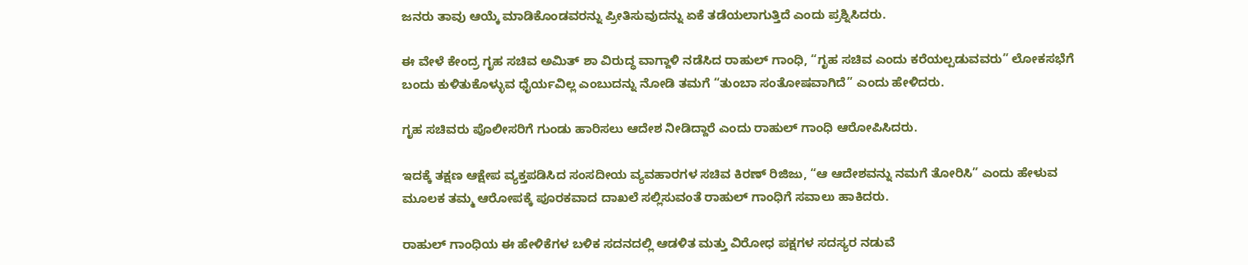ಜನರು ತಾವು ಆಯ್ಕೆ ಮಾಡಿಕೊಂಡವರನ್ನು ಪ್ರೀತಿಸುವುದನ್ನು ಏಕೆ ತಡೆಯಲಾಗುತ್ತಿದೆ ಎಂದು ಪ್ರಶ್ನಿಸಿದರು.

ಈ ವೇಳೆ ಕೇಂದ್ರ ಗೃಹ ಸಚಿವ ಅಮಿತ್ ಶಾ ವಿರುದ್ಧ ವಾಗ್ದಾಳಿ ನಡೆಸಿದ ರಾಹುಲ್ ಗಾಂಧಿ, “ಗೃಹ ಸಚಿವ ಎಂದು ಕರೆಯಲ್ಪಡುವವರು” ಲೋಕಸಭೆಗೆ ಬಂದು ಕುಳಿತುಕೊಳ್ಳುವ ಧೈರ್ಯವಿಲ್ಲ ಎಂಬುದನ್ನು ನೋಡಿ ತಮಗೆ “ತುಂಬಾ ಸಂತೋಷವಾಗಿದೆ” ಎಂದು ಹೇಳಿದರು.

ಗೃಹ ಸಚಿವರು ಪೊಲೀಸರಿಗೆ ಗುಂಡು ಹಾರಿಸಲು ಆದೇಶ ನೀಡಿದ್ದಾರೆ ಎಂದು ರಾಹುಲ್ ಗಾಂಧಿ ಆರೋಪಿಸಿದರು.

ಇದಕ್ಕೆ ತಕ್ಷಣ ಆಕ್ಷೇಪ ವ್ಯಕ್ತಪಡಿಸಿದ ಸಂಸದೀಯ ವ್ಯವಹಾರಗಳ ಸಚಿವ ಕಿರಣ್ ರಿಜಿಜು, “ಆ ಆದೇಶವನ್ನು ನಮಗೆ ತೋರಿಸಿ” ಎಂದು ಹೇಳುವ ಮೂಲಕ ತಮ್ಮ ಆರೋಪಕ್ಕೆ ಪೂರಕವಾದ ದಾಖಲೆ ಸಲ್ಲಿಸುವಂತೆ ರಾಹುಲ್ ಗಾಂಧಿಗೆ ಸವಾಲು ಹಾಕಿದರು.

ರಾಹುಲ್ ಗಾಂಧಿಯ ಈ ಹೇಳಿಕೆಗಳ ಬಳಿಕ ಸದನದಲ್ಲಿ ಆಡಳಿತ ಮತ್ತು ವಿರೋಧ ಪಕ್ಷಗಳ ಸದಸ್ಯರ ನಡುವೆ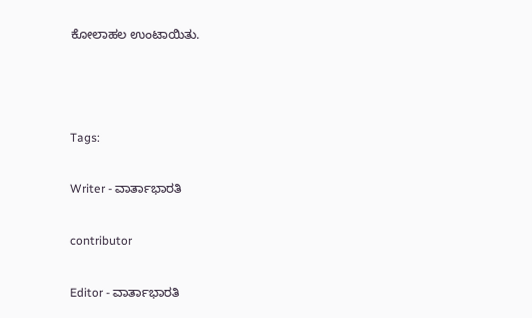ಕೋಲಾಹಲ ಉಂಟಾಯಿತು.



Tags:

Writer - ವಾರ್ತಾಭಾರತಿ

contributor

Editor - ವಾರ್ತಾಭಾರತಿ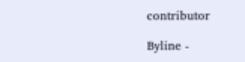contributor

Byline -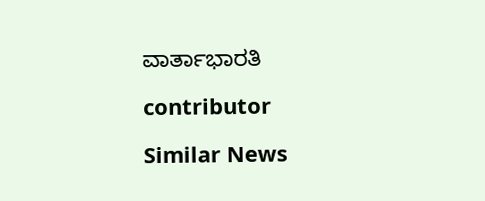ವಾರ್ತಾಭಾರತಿ

contributor

Similar News